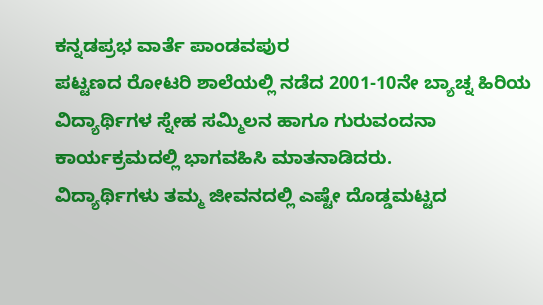ಕನ್ನಡಪ್ರಭ ವಾರ್ತೆ ಪಾಂಡವಪುರ
ಪಟ್ಟಣದ ರೋಟರಿ ಶಾಲೆಯಲ್ಲಿ ನಡೆದ 2001-10ನೇ ಬ್ಯಾಚ್ನ ಹಿರಿಯ ವಿದ್ಯಾರ್ಥಿಗಳ ಸ್ನೇಹ ಸಮ್ಮಿಲನ ಹಾಗೂ ಗುರುವಂದನಾ ಕಾರ್ಯಕ್ರಮದಲ್ಲಿ ಭಾಗವಹಿಸಿ ಮಾತನಾಡಿದರು.
ವಿದ್ಯಾರ್ಥಿಗಳು ತಮ್ಮ ಜೀವನದಲ್ಲಿ ಎಷ್ಟೇ ದೊಡ್ಡಮಟ್ಟದ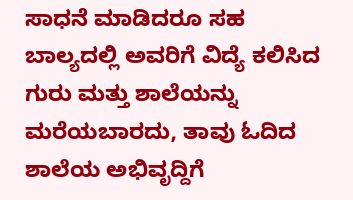ಸಾಧನೆ ಮಾಡಿದರೂ ಸಹ ಬಾಲ್ಯದಲ್ಲಿ ಅವರಿಗೆ ವಿದ್ಯೆ ಕಲಿಸಿದ ಗುರು ಮತ್ತು ಶಾಲೆಯನ್ನು ಮರೆಯಬಾರದು, ತಾವು ಓದಿದ ಶಾಲೆಯ ಅಭಿವೃದ್ದಿಗೆ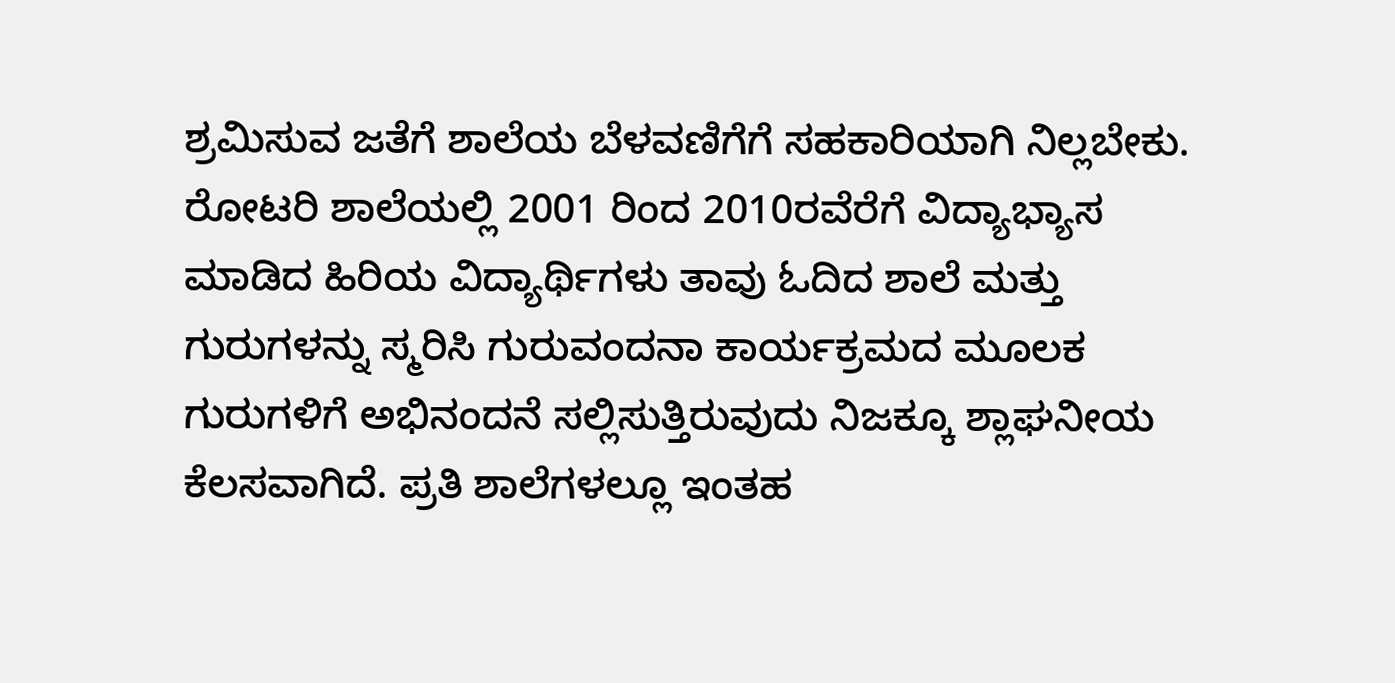ಶ್ರಮಿಸುವ ಜತೆಗೆ ಶಾಲೆಯ ಬೆಳವಣಿಗೆಗೆ ಸಹಕಾರಿಯಾಗಿ ನಿಲ್ಲಬೇಕು. ರೋಟರಿ ಶಾಲೆಯಲ್ಲಿ 2001 ರಿಂದ 2010ರವೆರೆಗೆ ವಿದ್ಯಾಭ್ಯಾಸ ಮಾಡಿದ ಹಿರಿಯ ವಿದ್ಯಾರ್ಥಿಗಳು ತಾವು ಓದಿದ ಶಾಲೆ ಮತ್ತು ಗುರುಗಳನ್ನು ಸ್ಮರಿಸಿ ಗುರುವಂದನಾ ಕಾರ್ಯಕ್ರಮದ ಮೂಲಕ ಗುರುಗಳಿಗೆ ಅಭಿನಂದನೆ ಸಲ್ಲಿಸುತ್ತಿರುವುದು ನಿಜಕ್ಕೂ ಶ್ಲಾಘನೀಯ ಕೆಲಸವಾಗಿದೆ. ಪ್ರತಿ ಶಾಲೆಗಳಲ್ಲೂ ಇಂತಹ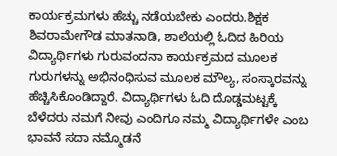ಕಾರ್ಯಕ್ರಮಗಳು ಹೆಚ್ಚು ನಡೆಯಬೇಕು ಎಂದರು.ಶಿಕ್ಷಕ ಶಿವರಾಮೇಗೌಡ ಮಾತನಾಡಿ, ಶಾಲೆಯಲ್ಲಿ ಓದಿದ ಹಿರಿಯ ವಿದ್ಯಾರ್ಥಿಗಳು ಗುರುವಂದನಾ ಕಾರ್ಯಕ್ರಮದ ಮೂಲಕ ಗುರುಗಳನ್ನು ಅಭಿನಂಧಿಸುವ ಮೂಲಕ ಮೌಲ್ಯ, ಸಂಸ್ಕಾರವನ್ನು ಹೆಚ್ಚಿಸಿಕೊಂಡಿದ್ದಾರೆ. ವಿದ್ಯಾರ್ಥಿಗಳು ಓದಿ ದೊಡ್ಡಮಟ್ಟಕ್ಕೆ ಬೆಳೆದರು ನಮಗೆ ನೀವು ಎಂದಿಗೂ ನಮ್ಮ ವಿದ್ಯಾರ್ಥಿಗಳೇ ಎಂಬ ಭಾವನೆ ಸದಾ ನಮ್ಮೊಡನೆ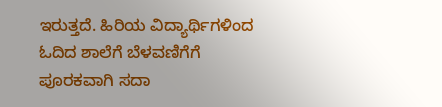ಇರುತ್ತದೆ. ಹಿರಿಯ ವಿದ್ಯಾರ್ಥಿಗಳಿಂದ ಓದಿದ ಶಾಲೆಗೆ ಬೆಳವಣಿಗೆಗೆ ಪೂರಕವಾಗಿ ಸದಾ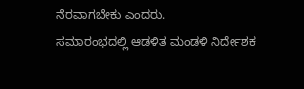ನೆರವಾಗಬೇಕು ಎಂದರು.
ಸಮಾರಂಭದಲ್ಲಿ ಆಡಳಿತ ಮಂಡಳಿ ನಿರ್ದೇಶಕ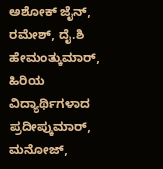ಅಶೋಕ್ ಜೈನ್, ರಮೇಶ್, ದೈ.ಶಿ ಹೇಮಂತ್ಕುಮಾರ್, ಹಿರಿಯ ವಿದ್ಯಾರ್ಥಿಗಳಾದ ಪ್ರದೀಪ್ಕುಮಾರ್, ಮನೋಜ್,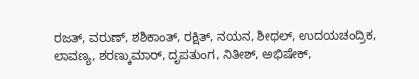ರಜತ್, ವರುಣ್, ಶಶಿಕಾಂತ್, ರಕ್ಷಿತ್, ನಯನ, ಶೀಥಲ್, ಉದಯಚಂದ್ರಿಕ, ಲಾವಣ್ಯ, ಶರಣ್ಕುಮಾರ್, ದೃಪತುಂಗ, ನಿತೀಶ್, ಅಭಿಷೇಕ್,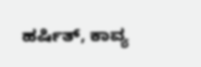ಹರ್ಷಿತ್, ಕಾವ್ಯ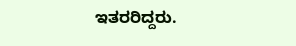ಇತರರಿದ್ದರು.